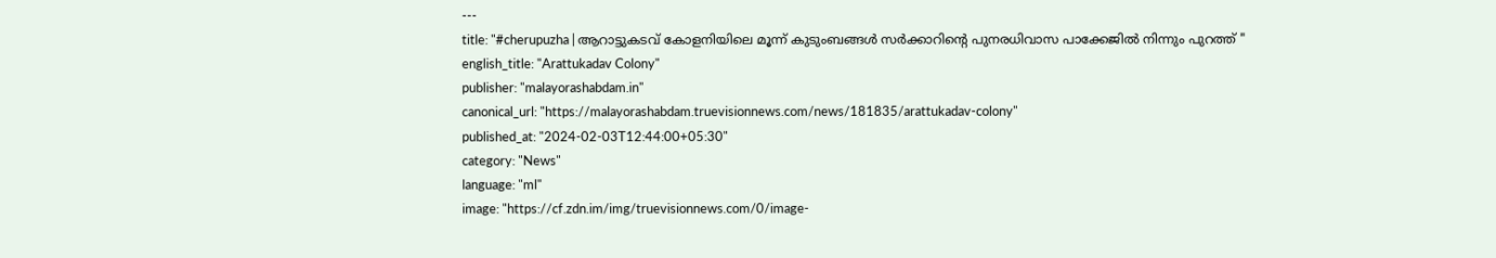---
title: "#cherupuzha | ആറാട്ടുകടവ് കോളനിയിലെ മൂന്ന് കുടുംബങ്ങൾ സർക്കാറിൻ്റെ പുനരധിവാസ പാക്കേജിൽ നിന്നും പുറത്ത് "
english_title: "Arattukadav Colony"
publisher: "malayorashabdam.in"
canonical_url: "https://malayorashabdam.truevisionnews.com/news/181835/arattukadav-colony"
published_at: "2024-02-03T12:44:00+05:30"
category: "News"
language: "ml"
image: "https://cf.zdn.im/img/truevisionnews.com/0/image-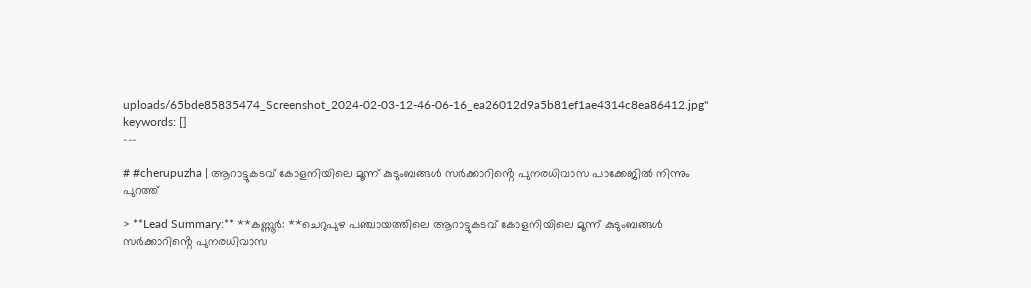uploads/65bde85835474_Screenshot_2024-02-03-12-46-06-16_ea26012d9a5b81ef1ae4314c8ea86412.jpg"
keywords: []
---

# #cherupuzha | ആറാട്ടുകടവ് കോളനിയിലെ മൂന്ന് കുടുംബങ്ങൾ സർക്കാറിൻ്റെ പുനരധിവാസ പാക്കേജിൽ നിന്നും പുറത്ത്

> **Lead Summary:** **കണ്ണൂർ: **ചെറുപുഴ പഞ്ചായത്തിലെ ആറാട്ടുകടവ് കോളനിയിലെ മൂന്ന് കുടുംബങ്ങൾ സർക്കാറിൻ്റെ പുനരധിവാസ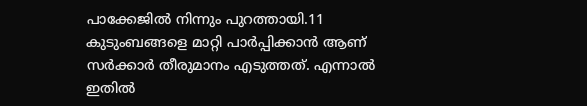പാക്കേജിൽ നിന്നും പുറത്തായി.11 കുടുംബങ്ങളെ മാറ്റി പാർപ്പിക്കാൻ ആണ് സർക്കാർ തീരുമാനം എടുത്തത്. എന്നാൽ ഇതിൽ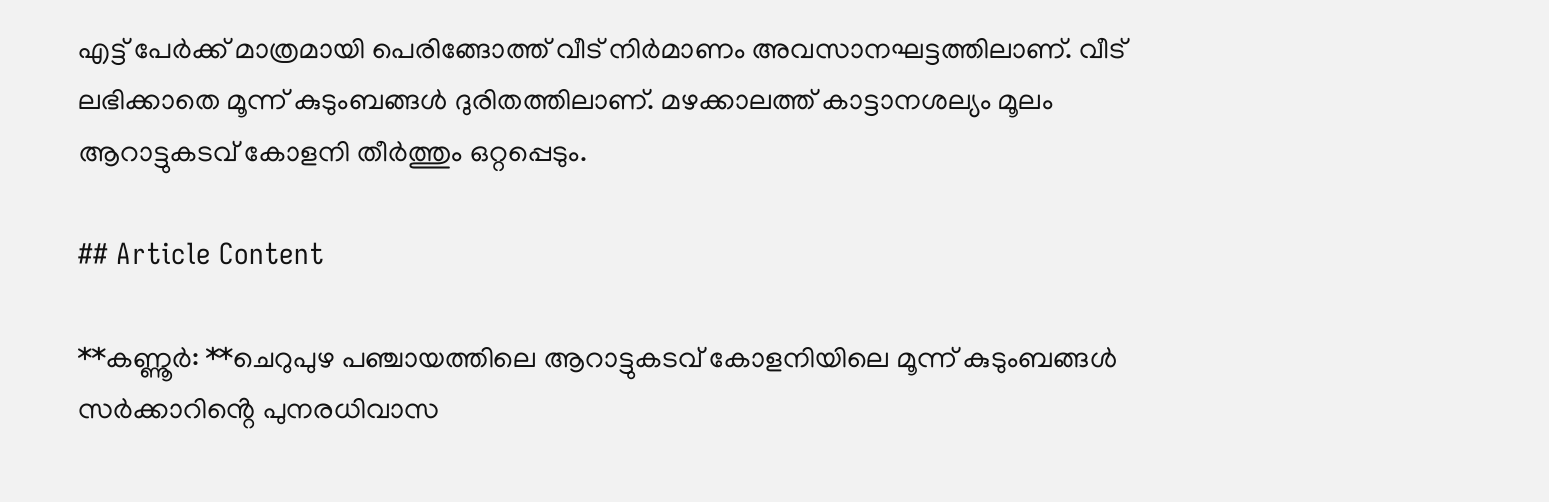എട്ട് പേർക്ക് മാത്രമായി പെരിങ്ങോത്ത് വീട് നിർമാണം അവസാനഘട്ടത്തിലാണ്. വീട് ലഭിക്കാതെ മൂന്ന് കുടുംബങ്ങൾ ദുരിതത്തിലാണ്. മഴക്കാലത്ത് കാട്ടാനശല്യം മൂലം ആറാട്ടുകടവ് കോളനി തീർത്തും ഒറ്റപ്പെടും.

## Article Content

**കണ്ണൂർ: **ചെറുപുഴ പഞ്ചായത്തിലെ ആറാട്ടുകടവ് കോളനിയിലെ മൂന്ന് കുടുംബങ്ങൾ സർക്കാറിൻ്റെ പുനരധിവാസ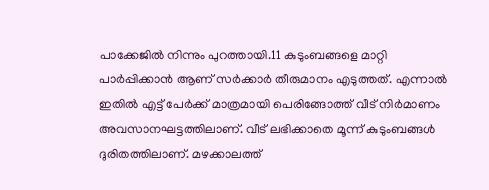പാക്കേജിൽ നിന്നും പുറത്തായി.11 കുടുംബങ്ങളെ മാറ്റി പാർപ്പിക്കാൻ ആണ് സർക്കാർ തീരുമാനം എടുത്തത്. എന്നാൽ ഇതിൽ എട്ട് പേർക്ക് മാത്രമായി പെരിങ്ങോത്ത് വീട് നിർമാണം അവസാനഘട്ടത്തിലാണ്. വീട് ലഭിക്കാതെ മൂന്ന് കുടുംബങ്ങൾ ദുരിതത്തിലാണ്. മഴക്കാലത്ത്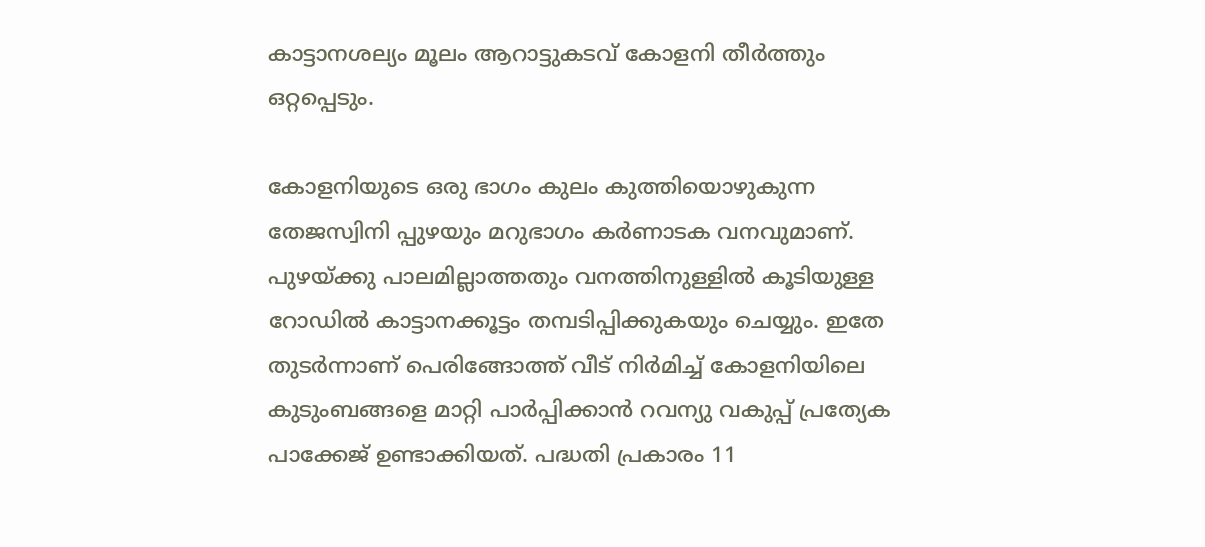കാട്ടാനശല്യം മൂലം ആറാട്ടുകടവ് കോളനി തീർത്തും ഒറ്റപ്പെടും.

കോളനിയുടെ ഒരു ഭാഗം കുലം കുത്തിയൊഴുകുന്ന തേജസ്വിനി പ്പുഴയും മറുഭാഗം കർണാടക വനവുമാണ്. പുഴയ്ക്കു പാലമില്ലാത്തതും വനത്തിനുള്ളിൽ കൂടിയുള്ള റോഡിൽ കാട്ടാനക്കൂട്ടം തമ്പടിപ്പിക്കുകയും ചെയ്യും. ഇതേ തുടർന്നാണ് പെരിങ്ങോത്ത് വീട് നിർമിച്ച് കോളനിയിലെ കുടുംബങ്ങളെ മാറ്റി പാർപ്പിക്കാൻ റവന്യു വകുപ്പ് പ്രത്യേക പാക്കേജ് ഉണ്ടാക്കിയത്. പദ്ധതി പ്രകാരം 11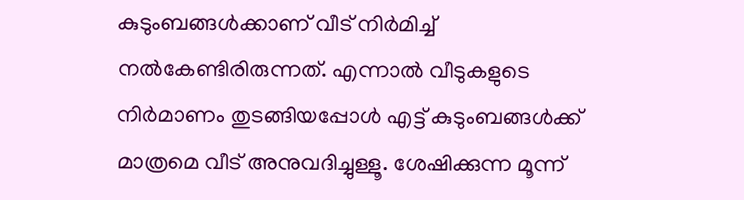കുടുംബങ്ങൾക്കാണ് വീട് നിർമിച്ച് നൽകേണ്ടിരിരുന്നത്. എന്നാൽ വീടുകളുടെ നിർമാണം തുടങ്ങിയപ്പോൾ എട്ട് കുടുംബങ്ങൾക്ക് മാത്രമെ വീട് അനുവദിച്ചുള്ളൂ. ശേഷിക്കുന്ന മൂന്ന്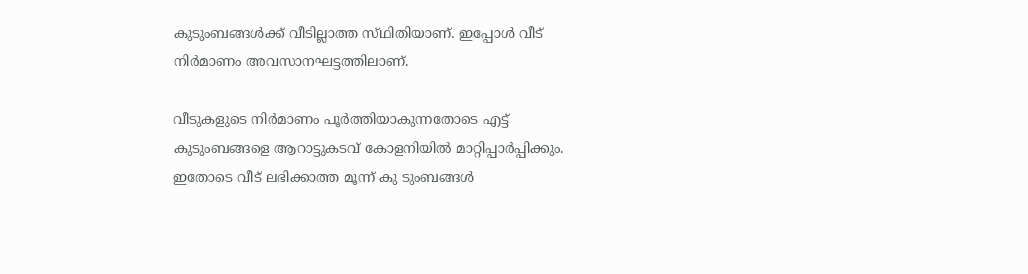കുടുംബങ്ങൾക്ക് വീടില്ലാത്ത സ്‌ഥിതിയാണ്. ഇപ്പോൾ വീട് നിർമാണം അവസാനഘട്ടത്തിലാണ്.

വീടുകളുടെ നിർമാണം പൂർത്തിയാകുന്നതോടെ എട്ട് കുടുംബങ്ങളെ ആറാട്ടുകടവ് കോളനിയിൽ മാറ്റിപ്പാർപ്പിക്കും. ഇതോടെ വീട് ലഭിക്കാത്ത മൂന്ന് കു ടുംബങ്ങൾ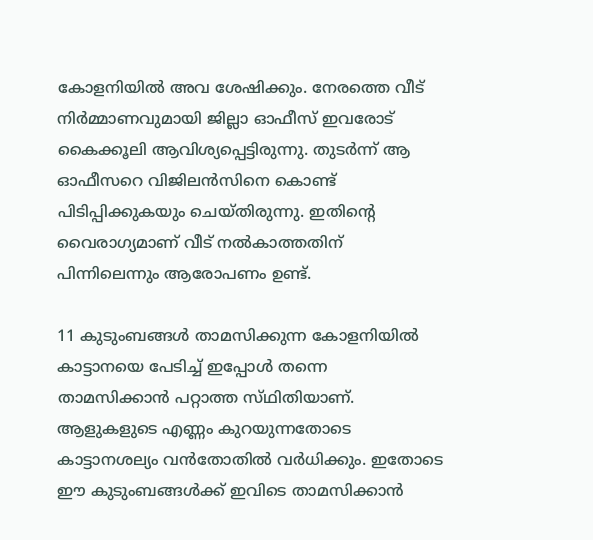കോളനിയിൽ അവ ശേഷിക്കും. നേരത്തെ വീട് നിർമ്മാണവുമായി ജില്ലാ ഓഫീസ് ഇവരോട് കൈക്കൂലി ആവിശ്യപ്പെട്ടിരുന്നു. തുടർന്ന് ആ ഓഫീസറെ വിജിലൻസിനെ കൊണ്ട് പിടിപ്പിക്കുകയും ചെയ്തിരുന്നു. ഇതിൻ്റെ വൈരാഗ്യമാണ് വീട് നൽകാത്തതിന് പിന്നിലെന്നും ആരോപണം ഉണ്ട്.

11 കുടുംബങ്ങൾ താമസിക്കുന്ന കോളനിയിൽ കാട്ടാനയെ പേടിച്ച് ഇപ്പോൾ തന്നെ താമസിക്കാൻ പറ്റാത്ത സ്‌ഥിതിയാണ്. ആളുകളുടെ എണ്ണം കുറയുന്നതോടെ കാട്ടാനശല്യം വൻതോതിൽ വർധിക്കും. ഇതോടെ ഈ കുടുംബങ്ങൾക്ക് ഇവിടെ താമസിക്കാൻ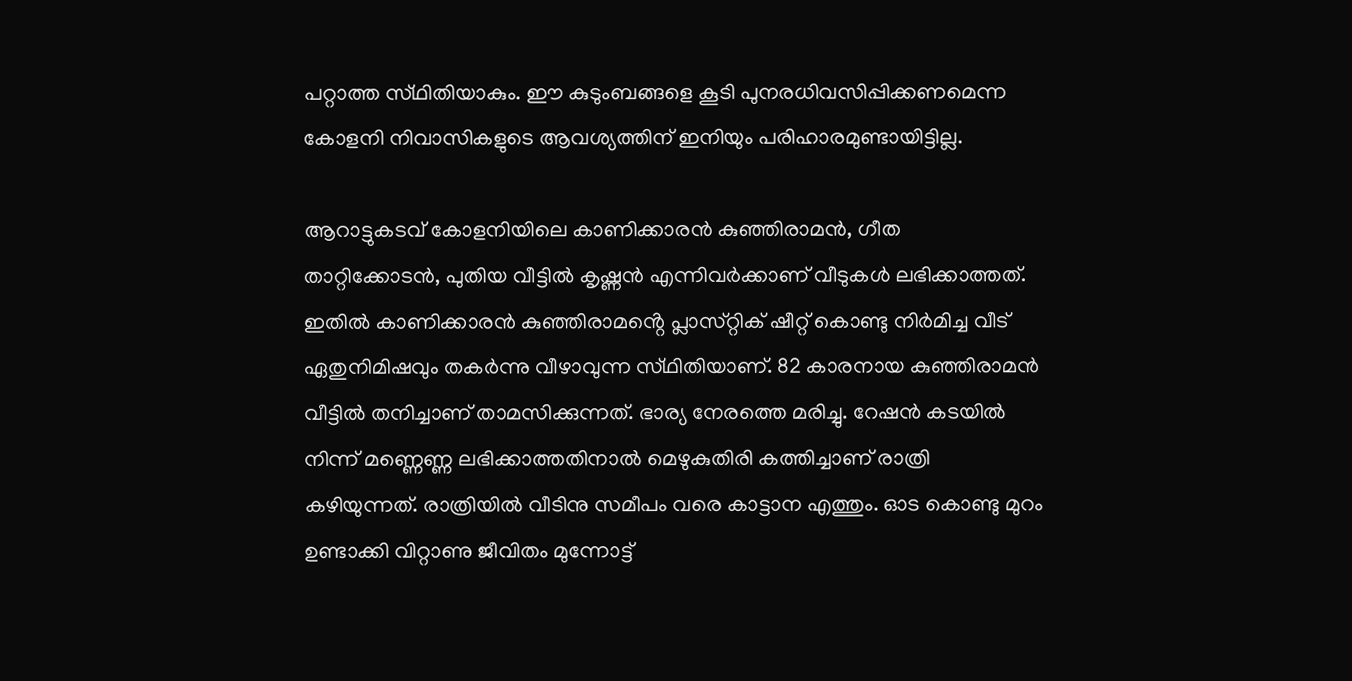പറ്റാത്ത സ്‌ഥിതിയാകും. ഈ കുടുംബങ്ങളെ കൂടി പുനരധിവസിപ്പിക്കണമെന്ന കോളനി നിവാസികളുടെ ആവശ്യത്തിന് ഇനിയും പരിഹാരമുണ്ടായിട്ടില്ല.

ആറാട്ടുകടവ് കോളനിയിലെ കാണിക്കാരൻ കുഞ്ഞിരാമൻ, ഗീത താറ്റിക്കോടൻ, പുതിയ വീട്ടിൽ കൃഷ്ണൻ എന്നിവർക്കാണ് വീടുകൾ ലഭിക്കാത്തത്. ഇതിൽ കാണിക്കാരൻ കുഞ്ഞിരാമൻ്റെ പ്ലാസ്‌റ്റിക്‌ ഷീറ്റ് കൊണ്ടു നിർമിച്ച വീട് ഏതുനിമിഷവും തകർന്നു വീഴാവുന്ന സ്‌ഥിതിയാണ്. 82 കാരനായ കുഞ്ഞിരാമൻ വീട്ടിൽ തനിച്ചാണ് താമസിക്കുന്നത്. ഭാര്യ നേരത്തെ മരിച്ചു. റേഷൻ കടയിൽ നിന്ന് മണ്ണെണ്ണ ലഭിക്കാത്തതിനാൽ മെഴുകുതിരി കത്തിച്ചാണ് രാത്രി കഴിയുന്നത്. രാത്രിയിൽ വീടിനു സമീപം വരെ കാട്ടാന എത്തും. ഓട കൊണ്ടു മുറം ഉണ്ടാക്കി വിറ്റാണു ജീവിതം മുന്നോട്ട്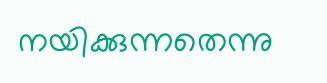നയിക്കുന്നതെന്നു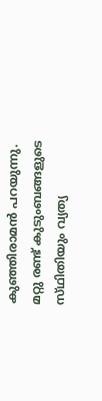കുഞ്ഞിരാമൻ പറയുന്നു. മറ്റു രണ്ട് കുടുംബങ്ങളുടെ സ്‌ഥിതിയും വ്യത്യ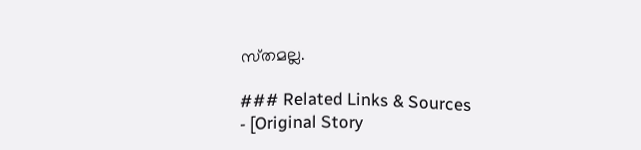സ്‌തമല്ല.

### Related Links & Sources
- [Original Story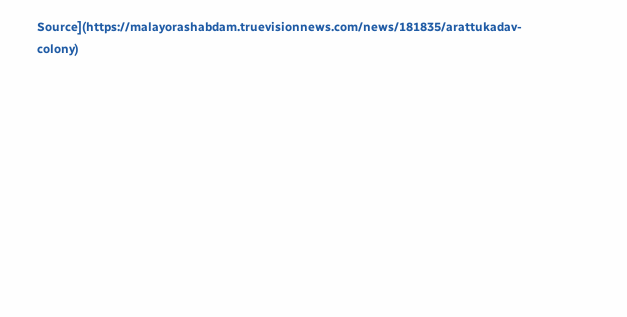Source](https://malayorashabdam.truevisionnews.com/news/181835/arattukadav-colony)